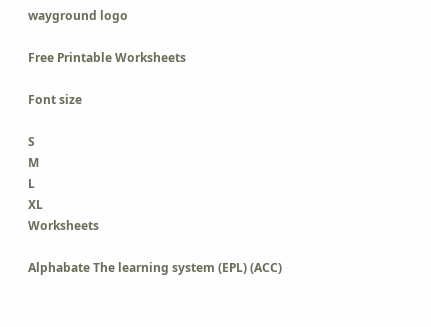wayground logo

Free Printable Worksheets

Font size

S
M
L
XL
Worksheets

Alphabate The learning system (EPL) (ACC)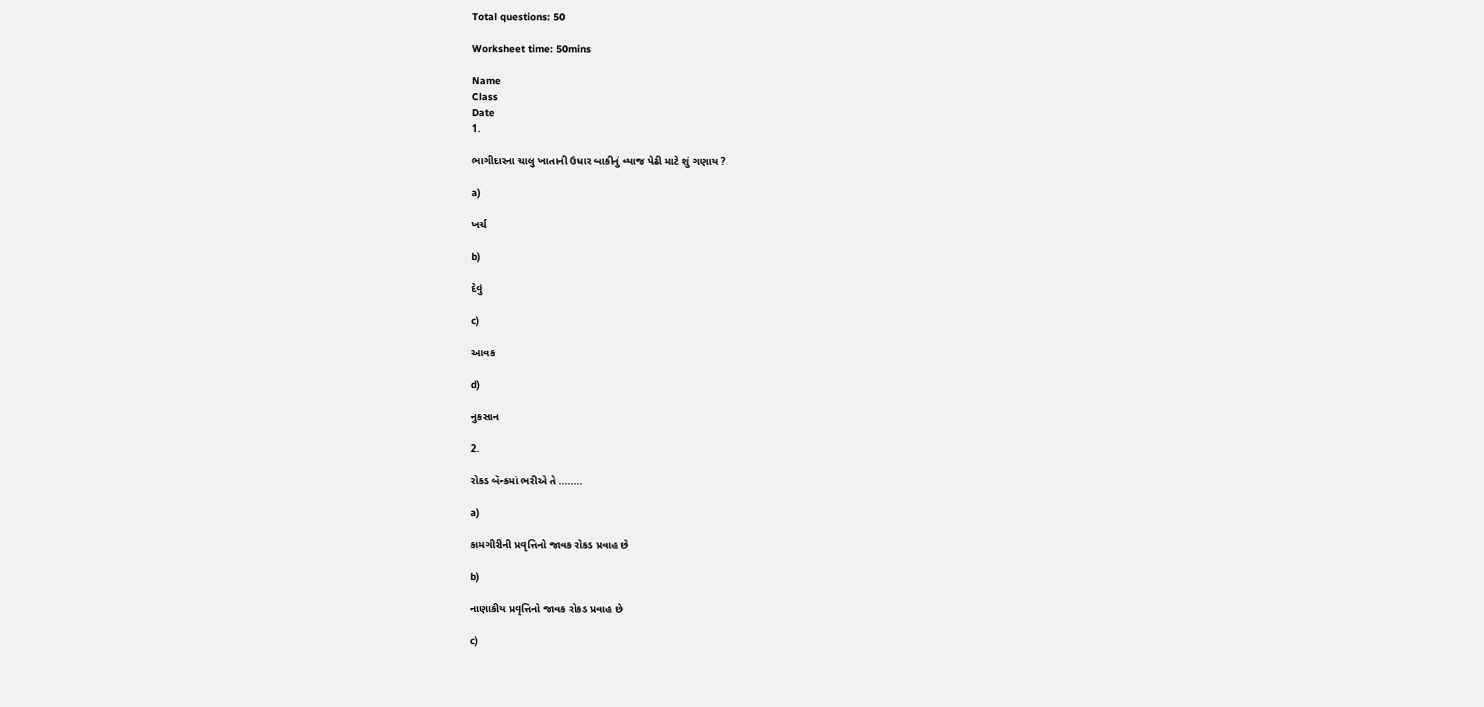Total questions: 50

Worksheet time: 50mins

Name
Class
Date
1.

ભાગીદારના ચાલુ ખાતાની ઉધાર બાકીનું વ્યાજ પેઢી માટે શું ગણાય ?

a)

ખર્ચ

b)

દેવું

c)

આવક

d)

નુકસાન

2.

રોકડ બૅન્કમાં ભરીએ તે ........

a)

કામગીરીની પ્રવૃત્તિનો જાવક રોકડ પ્રવાહ છે

b)

નાણાકીય પ્રવૃત્તિનો જાવક રોકડ પ્રવાહ છે

c)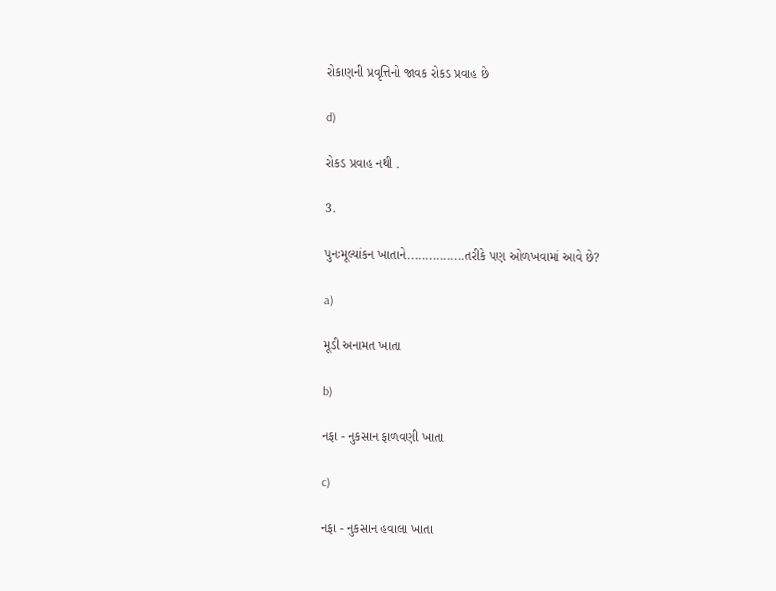રોકાણની પ્રવૃત્તિનો જાવક રોકડ પ્રવાહ છે

d)

રોકડ પ્રવાહ નથી .

3.

પુનઃમૂલ્યાંકન ખાતાને................તરીકે પણ ઓળખવામાં આવે છે?

a)

મૂડી અનામત ખાતા

b)

નફા - નુકસાન ફાળવણી ખાતા

c)

નફા - નુકસાન હવાલા ખાતા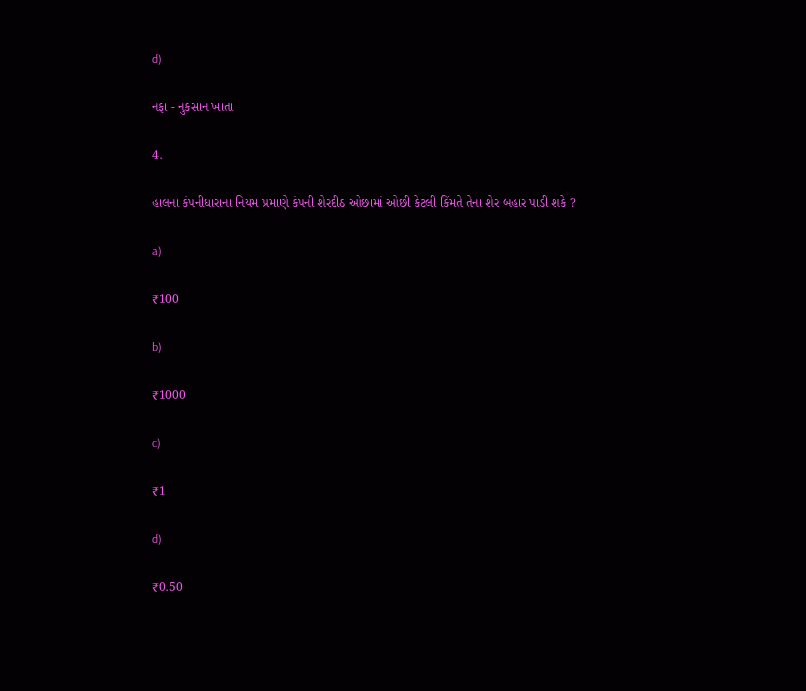d)

નફા - નુકસાન ખાતા

4.

હાલના કંપનીધારાના નિયમ પ્રમાણે કંપની શેરદીઠ ઓછામાં ઓછી કેટલી કિંમતે તેના શેર બહાર પાડી શકે ?

a)

₹100

b)

₹1000

c)

₹1

d)

₹0.50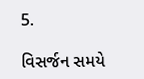5.

વિસર્જન સમયે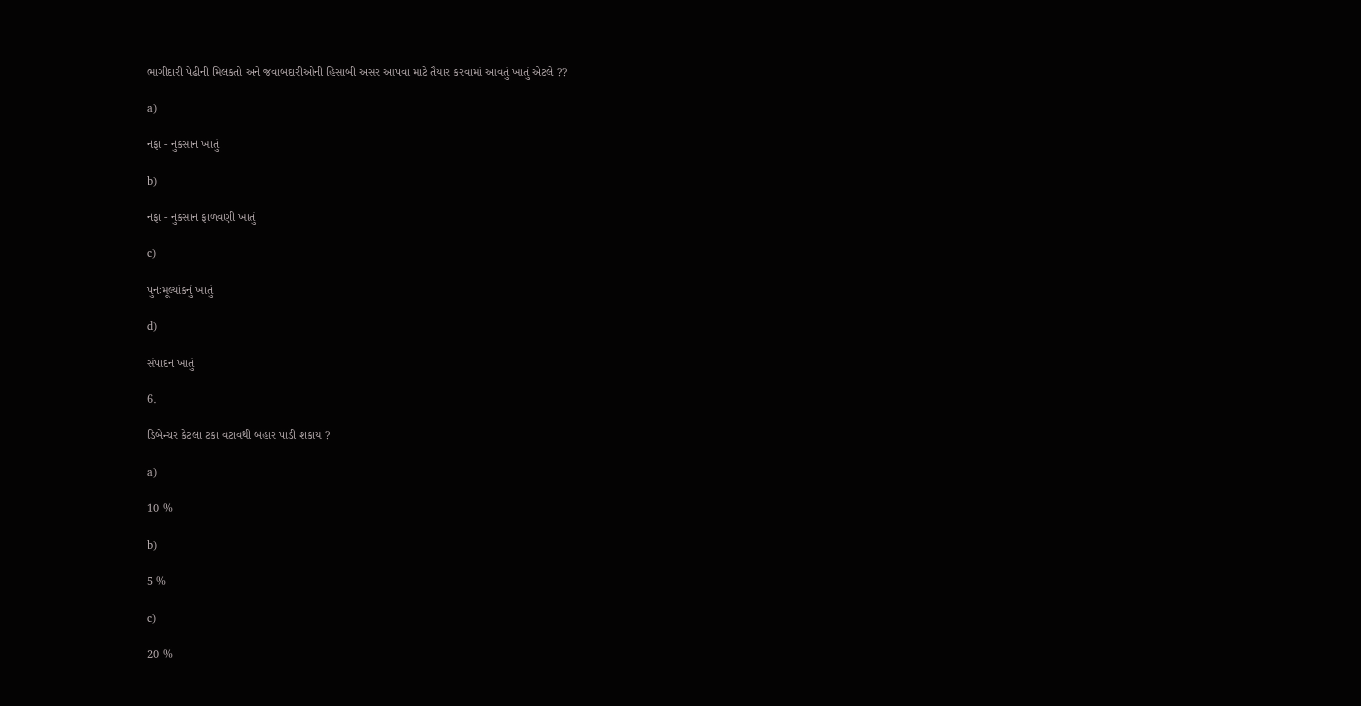ભાગીદારી પેઢીની મિલકતો અને જવાબદારીઓની હિસાબી અસર આપવા માટે તૈયાર કરવામાં આવતું ખાતું એટલે ??

a)

નફા - નુકસાન ખાતું

b)

નફા - નુકસાન ફાળવણી ખાતું

c)

પુનઃમૂલ્યાંકનું ખાતું

d)

સંપાદન ખાતું

6.

ડિબેન્ચર કેટલા ટકા વટાવથી બહાર પાડી શકાય ?

a)

10 %

b)

5 %

c)

20 %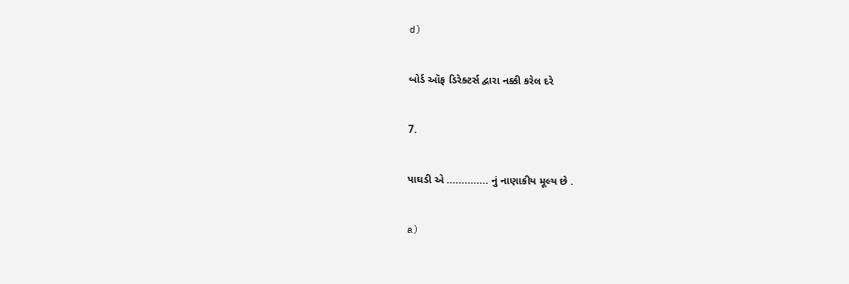d)

બોર્ડ ઑફ ડિરેક્ટર્સ દ્વારા નક્કી કરેલ દરે

7.

પાઘડી એ .............. નું નાણાકીય મૂલ્ય છે .

a)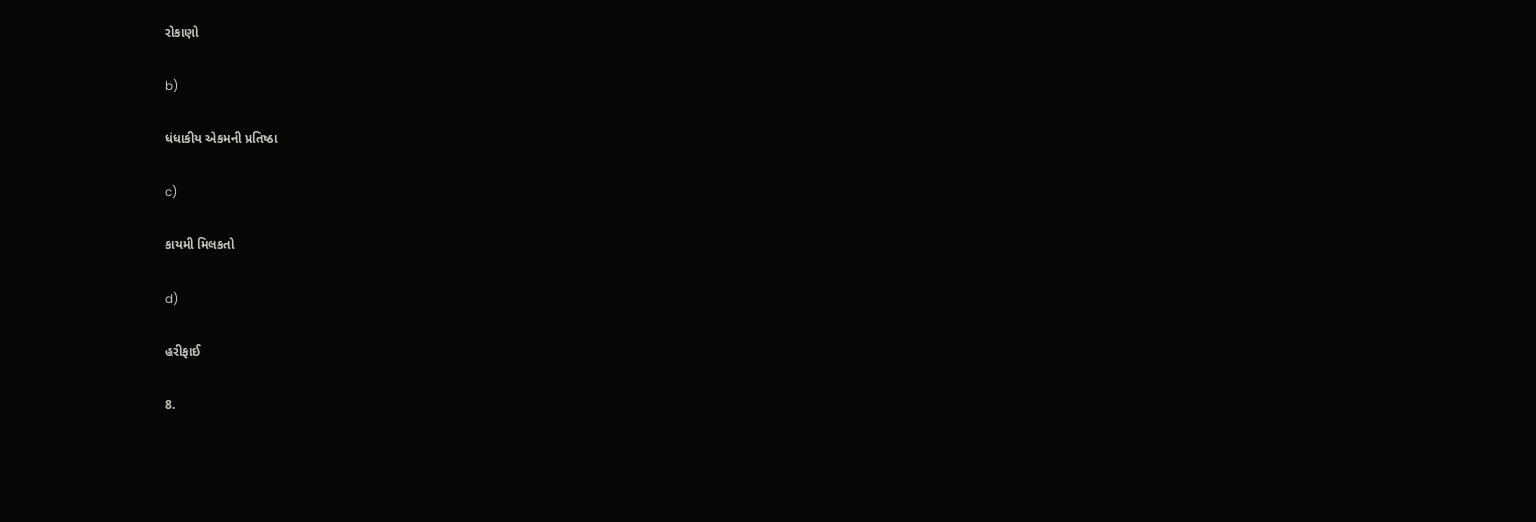રોકાણો

b)

ધંધાકીય એકમની પ્રતિષ્ઠા

c)

કાયમી મિલકતો

d)

હરીફાઈ

8.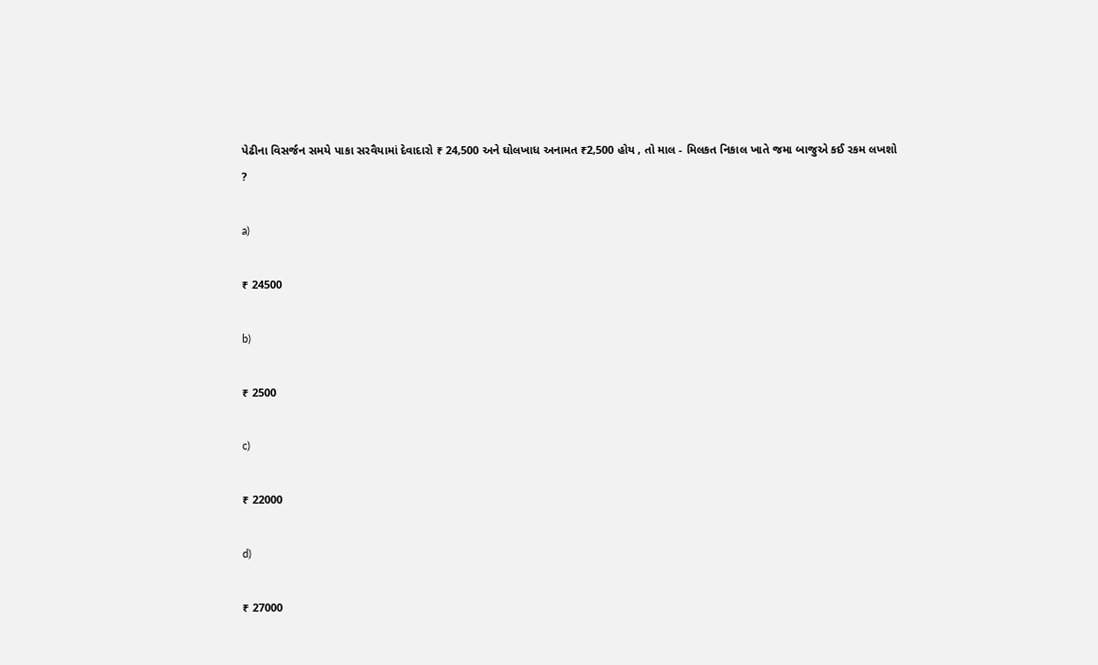પેઢીના વિસર્જન સમયે પાકા સરવૈયામાં દેવાદારો ₹ 24,500 અને ઘોલખાધ અનામત ₹2,500 હોય , તો માલ - મિલકત નિકાલ ખાતે જમા બાજુએ કઈ રકમ લખશો ?

a)

₹ 24500

b)

₹ 2500

c)

₹ 22000

d)

₹ 27000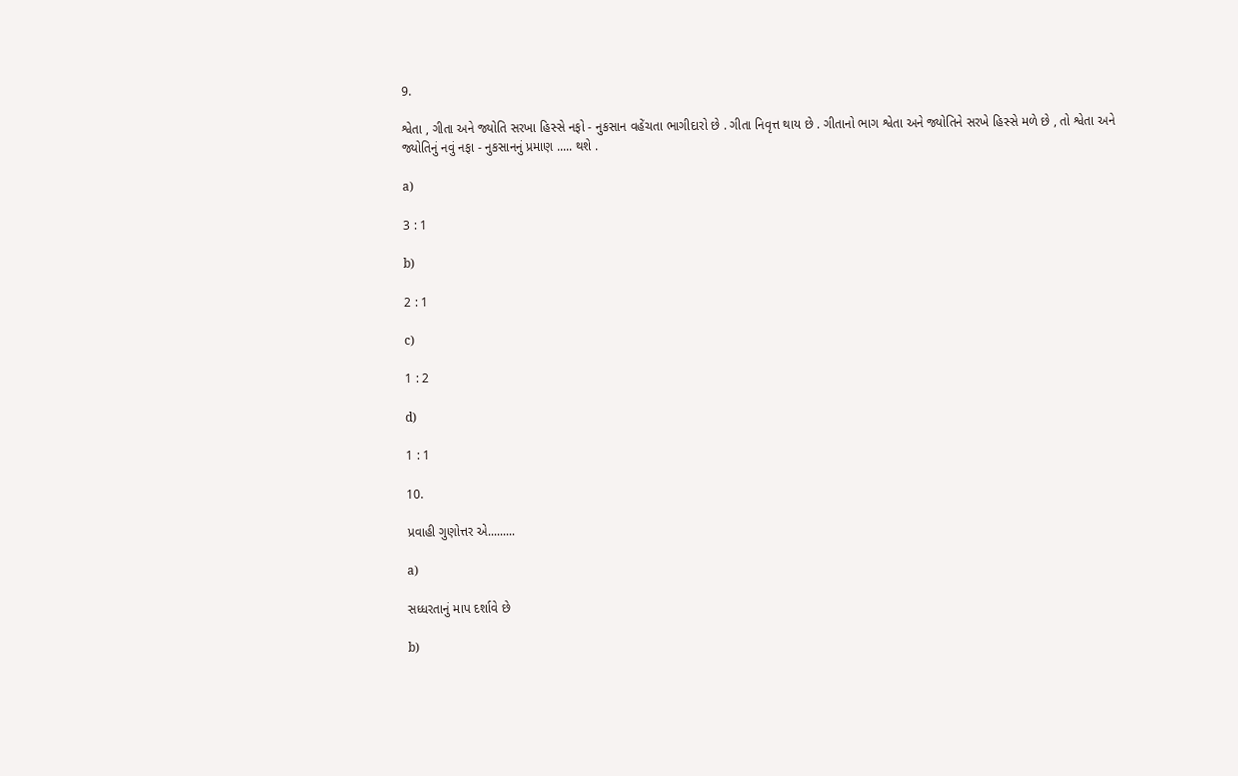9.

શ્વેતા , ગીતા અને જ્યોતિ સરખા હિસ્સે નફો - નુકસાન વહેંચતા ભાગીદારો છે . ગીતા નિવૃત્ત થાય છે . ગીતાનો ભાગ શ્વેતા અને જ્યોતિને સરખે હિસ્સે મળે છે , તો શ્વેતા અને જ્યોતિનું નવું નફા - નુકસાનનું પ્રમાણ ..... થશે .

a)

3 : 1

b)

2 : 1

c)

1 : 2

d)

1 : 1

10.

પ્રવાહી ગુણોત્તર એ.........

a)

સધ્ધરતાનું માપ દર્શાવે છે

b)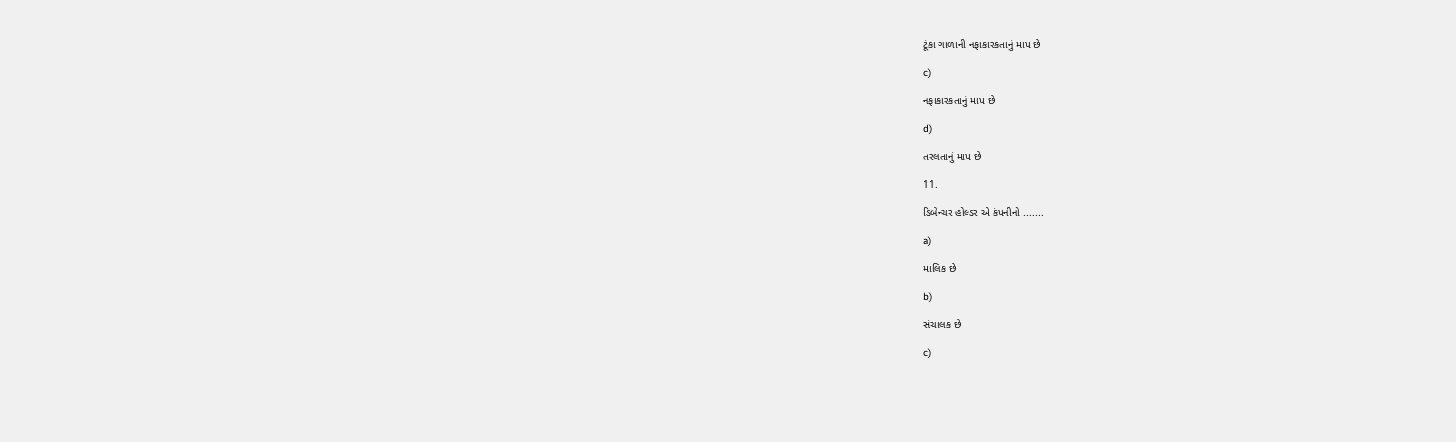ટૂંકા ગાળાની નફાકારકતાનું માપ છે

c)

નફાકારકતાનું માપ છે

d)

તરલતાનું માપ છે

11.

ડિબેન્ચર હોલ્ડર એ કંપનીનો .......

a)

માલિક છે

b)

સંચાલક છે

c)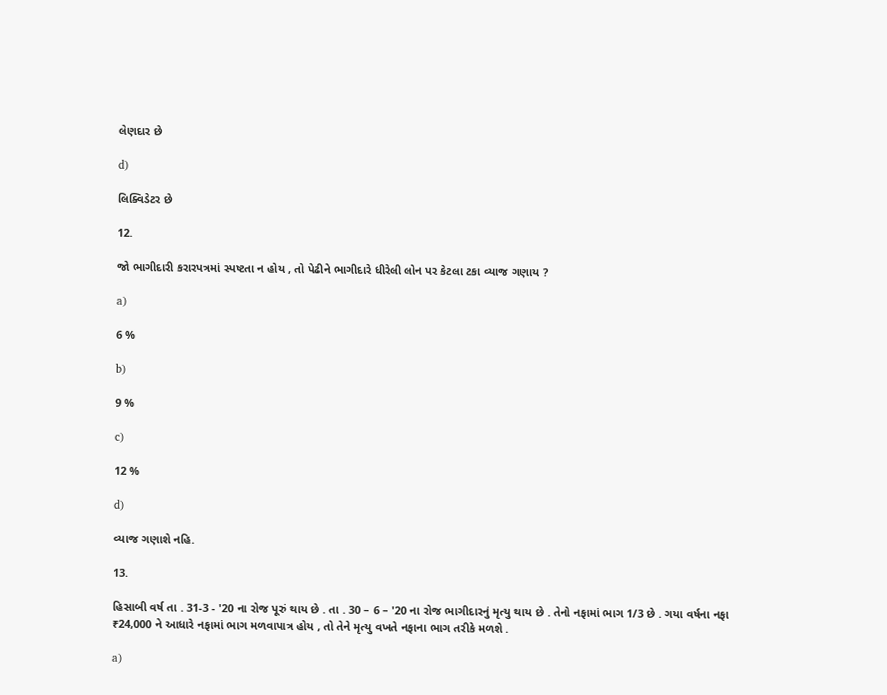લેણદાર છે

d)

લિક્વિડેટર છે

12.

જો ભાગીદારી કરારપત્રમાં સ્પષ્ટતા ન હોય , તો પેઢીને ભાગીદારે ધીરેલી લોન પર કેટલા ટકા વ્યાજ ગણાય ?

a)

6 %

b)

9 %

c)

12 %

d)

વ્યાજ ગણાશે નહિ.

13.

હિસાબી વર્ષ તા . 31-3 - '20 ના રોજ પૂરું થાય છે . તા . 30 – 6 – '20 ના રોજ ભાગીદારનું મૃત્યુ થાય છે . તેનો નફામાં ભાગ 1/3 છે . ગયા વર્ષના નફા ₹24,000 ને આધારે નફામાં ભાગ મળવાપાત્ર હોય , તો તેને મૃત્યુ વખતે નફાના ભાગ તરીકે મળશે .

a)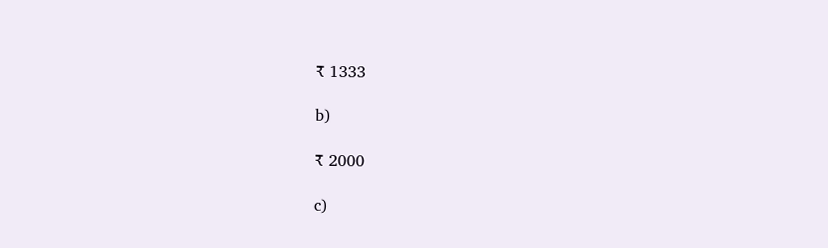₹ 1333

b)

₹ 2000

c)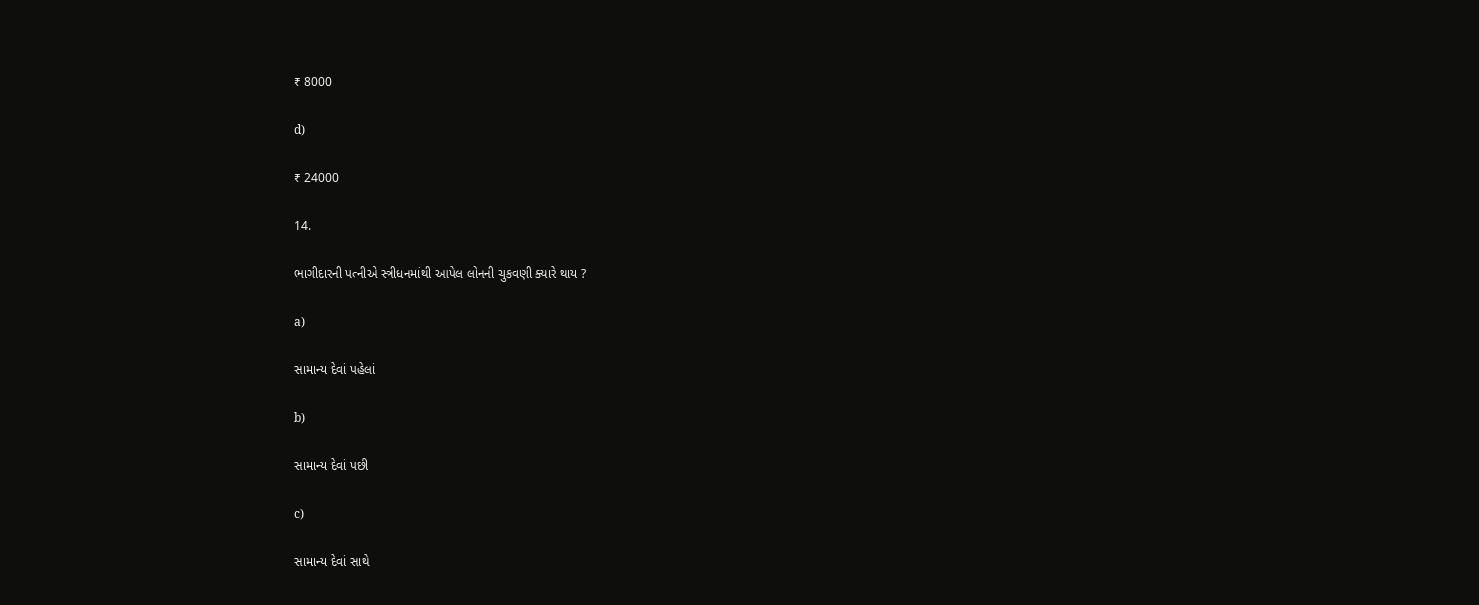₹ 8000

d)

₹ 24000

14.

ભાગીદારની પત્નીએ સ્ત્રીધનમાંથી આપેલ લોનની ચુકવણી ક્યારે થાય ?

a)

સામાન્ય દેવાં પહેલાં

b)

સામાન્ય દેવાં પછી

c)

સામાન્ય દેવાં સાથે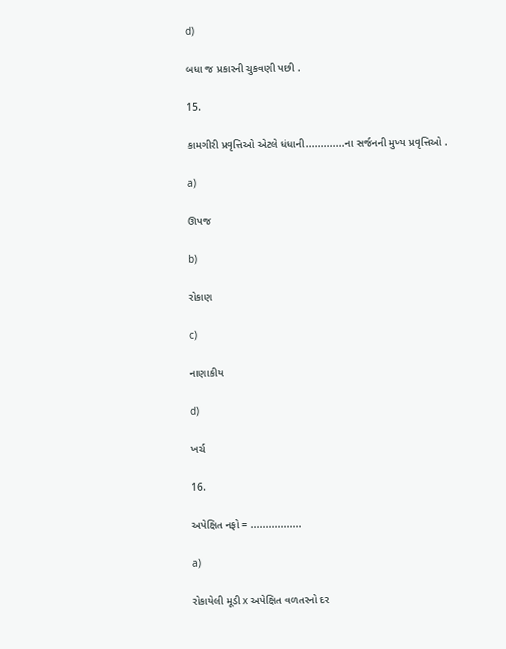d)

બધા જ પ્રકારની ચુકવણી પછી .

15.

કામગીરી પ્રવૃત્તિઓ એટલે ધંધાની.............ના સર્જનની મુખ્ય પ્રવૃત્તિઓ .

a)

ઊપજ

b)

રોકાણ

c)

નાણાકીય

d)

ખર્ચ

16.

અપેક્ષિત નફો = .................

a)

રોકાયેલી મૂડી x અપેક્ષિત વળતરનો દર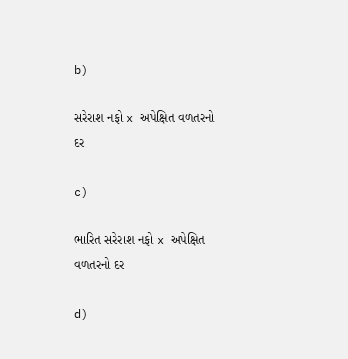b)

સરેરાશ નફો x અપેક્ષિત વળતરનો દર

c)

ભારિત સરેરાશ નફો x અપેક્ષિત વળતરનો દર

d)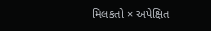મિલકતો × અપેક્ષિત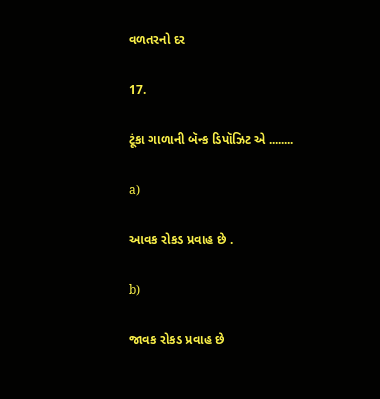વળતરનો દર

17.

ટૂંકા ગાળાની બૅન્ક ડિપૉઝિટ એ ........

a)

આવક રોકડ પ્રવાહ છે .

b)

જાવક રોકડ પ્રવાહ છે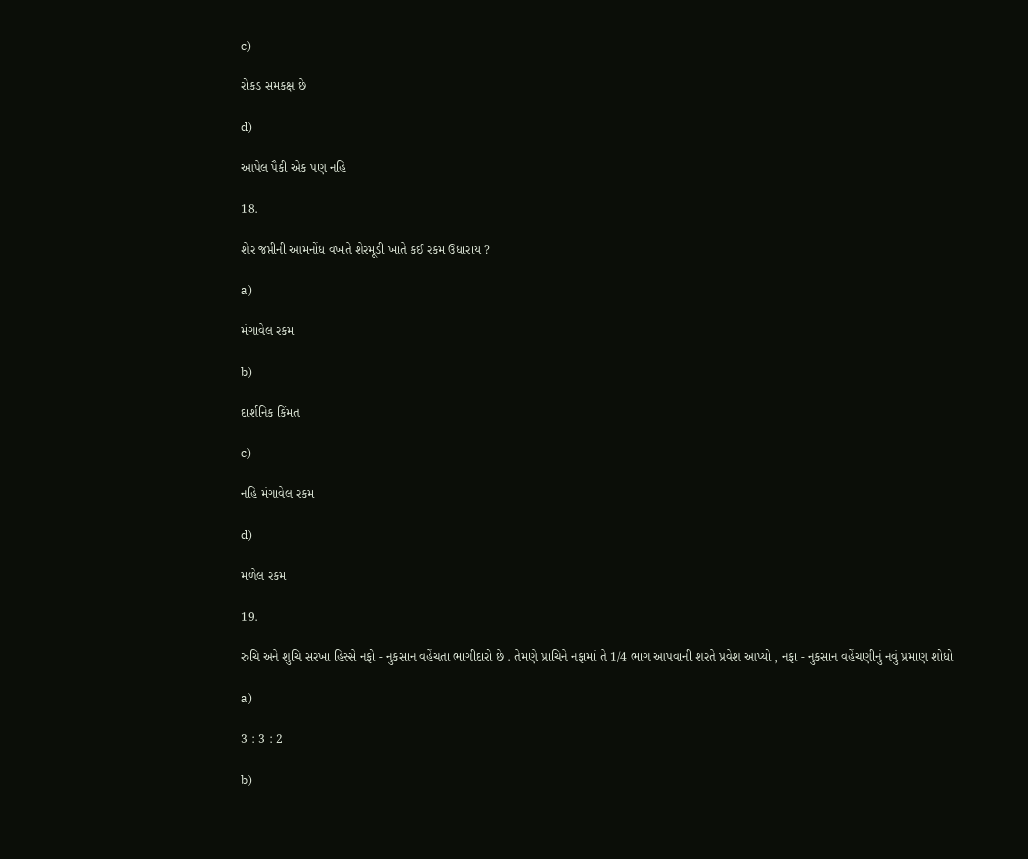c)

રોકડ સમકક્ષ છે

d)

આપેલ પૈકી એક પણ નહિ

18.

શેર જપ્તીની આમનોંધ વખતે શેરમૂડી ખાતે કઈ રકમ ઉધારાય ?

a)

મંગાવેલ રકમ

b)

દાર્શનિક કિંમત

c)

નહિ મંગાવેલ રકમ

d)

મળેલ રકમ

19.

રુચિ અને શુચિ સરખા હિસ્સે નફો - નુકસાન વહેંચતા ભાગીદારો છે . તેમણે પ્રાચિને નફામાં તે 1/4 ભાગ આપવાની શરતે પ્રવેશ આપ્યો , નફા - નુકસાન વહેંચણીનું નવું પ્રમાણ શોધો

a)

3 : 3 : 2

b)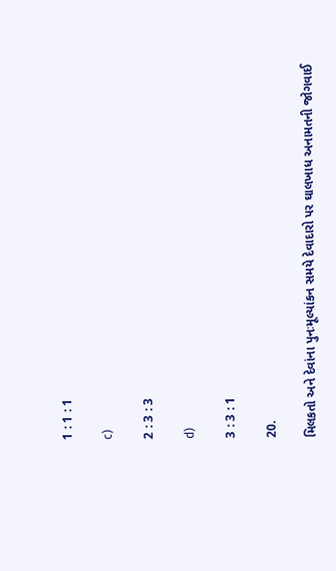1 : 1 : 1

c)

2 : 3 : 3

d)

3 : 3 : 1

20.

મિલકતો અને દેવાંના પુનઃમૂલ્યાંકન સમયે દેવાદારો પર ઘાલખાધ અનામતની જોગવાઈ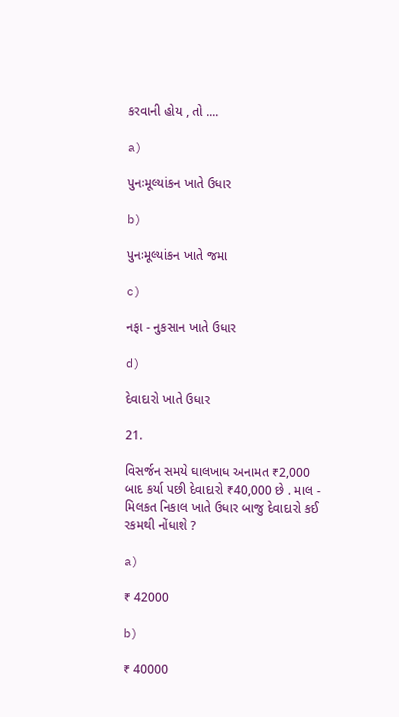કરવાની હોય , તો ....

a)

પુનઃમૂલ્યાંકન ખાતે ઉધાર

b)

પુનઃમૂલ્યાંકન ખાતે જમા

c)

નફા - નુકસાન ખાતે ઉધાર

d)

દેવાદારો ખાતે ઉધાર

21.

વિસર્જન સમયે ઘાલખાધ અનામત ₹2,000 બાદ કર્યા પછી દેવાદારો ₹40,000 છે . માલ - મિલકત નિકાલ ખાતે ઉધાર બાજુ દેવાદારો કઈ રકમથી નોંધાશે ?

a)

₹ 42000

b)

₹ 40000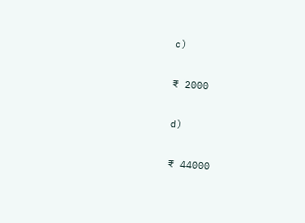c)

₹ 2000

d)

₹ 44000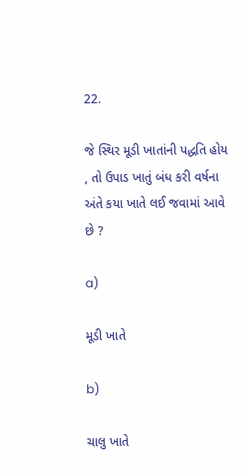22.

જે સ્થિર મૂડી ખાતાંની પદ્ધતિ હોય , તો ઉપાડ ખાતું બંધ કરી વર્ષના અંતે કયા ખાતે લઈ જવામાં આવે છે ?

a)

મૂડી ખાતે

b)

ચાલુ ખાતે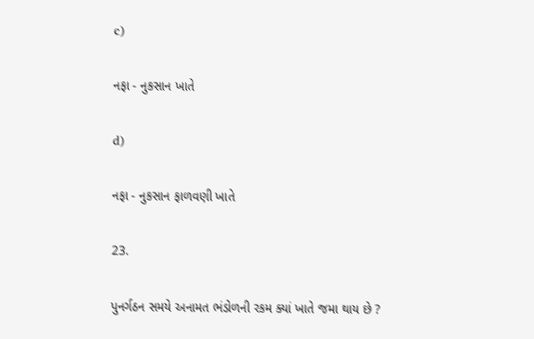c)

નફા - નુકસાન ખાતે

d)

નફા - નુકસાન ફાળવણી ખાતે

23.

પુનર્ગઠન સમયે અનામત ભંડોળની રકમ ક્યાં ખાતે જમા થાય છે ?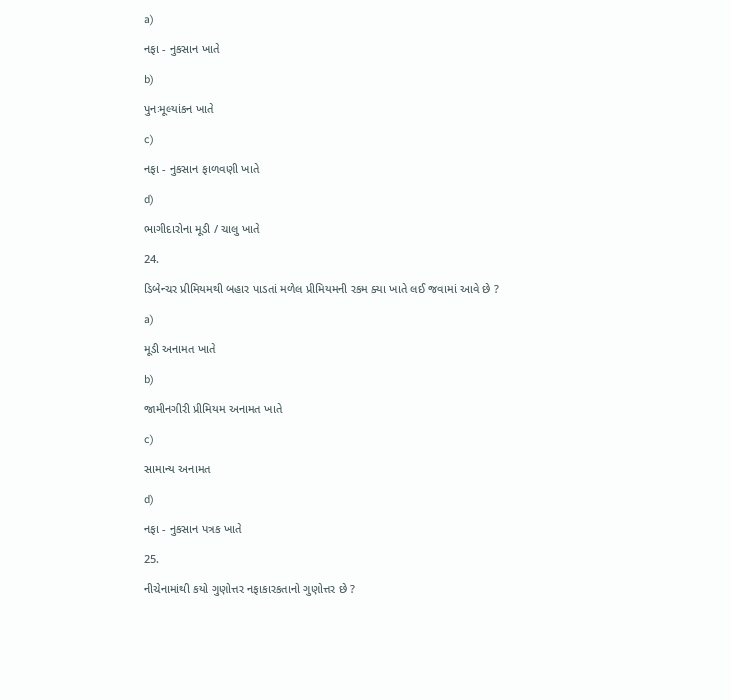a)

નફા - નુકસાન ખાતે

b)

પુનઃમૂલ્યાંકન ખાતે

c)

નફા - નુકસાન ફાળવણી ખાતે

d)

ભાગીદારોના મૂડી / ચાલુ ખાતે

24.

ડિબેન્ચર પ્રીમિયમથી બહાર પાડતાં મળેલ પ્રીમિયમની રકમ ક્યા ખાતે લઈ જવામાં આવે છે ?

a)

મૂડી અનામત ખાતે

b)

જામીનગીરી પ્રીમિયમ અનામત ખાતે

c)

સામાન્ય અનામત

d)

નફા - નુકસાન પત્રક ખાતે

25.

નીચેનામાંથી કયો ગુણોત્તર નફાકારકતાનો ગુણોત્તર છે ?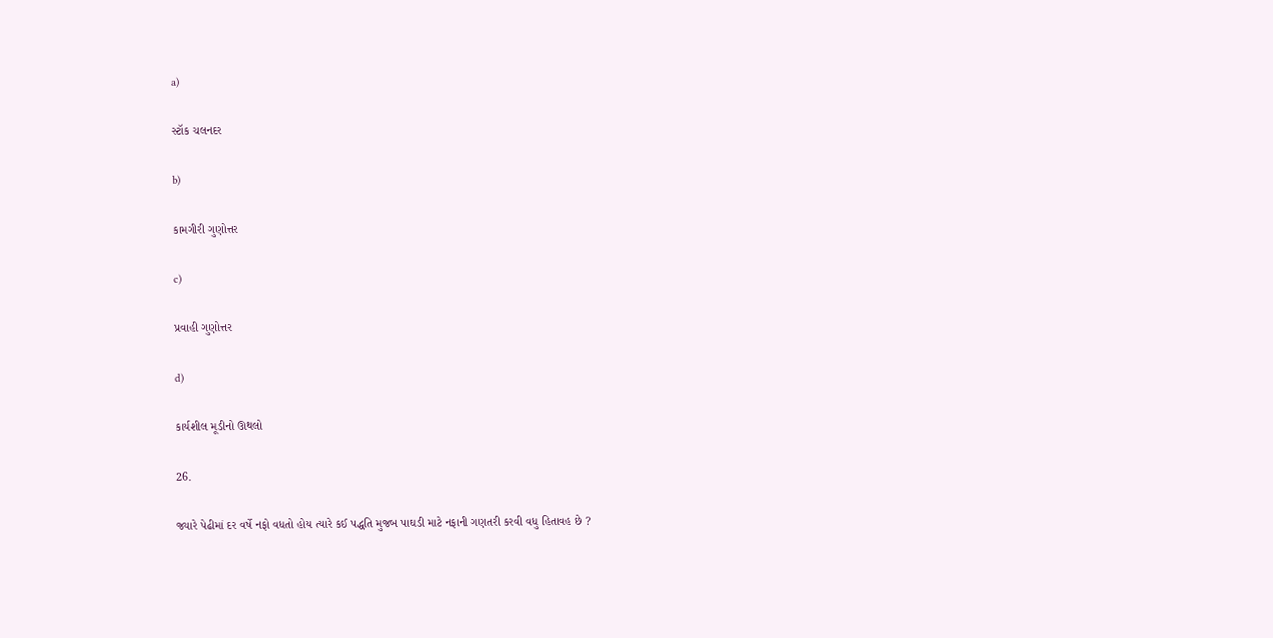a)

સ્ટૉક ચલનદર

b)

કામગીરી ગુણોત્તર

c)

પ્રવાહી ગુણોત્તર

d)

કાર્યશીલ મૂડીનો ઊથલો

26.

જ્યારે પેઢીમાં દર વર્ષે નફો વધતો હોય ત્યારે કઈ પદ્ધતિ મુજબ પાઘડી માટે નફાની ગણતરી કરવી વધુ હિતાવહ છે ?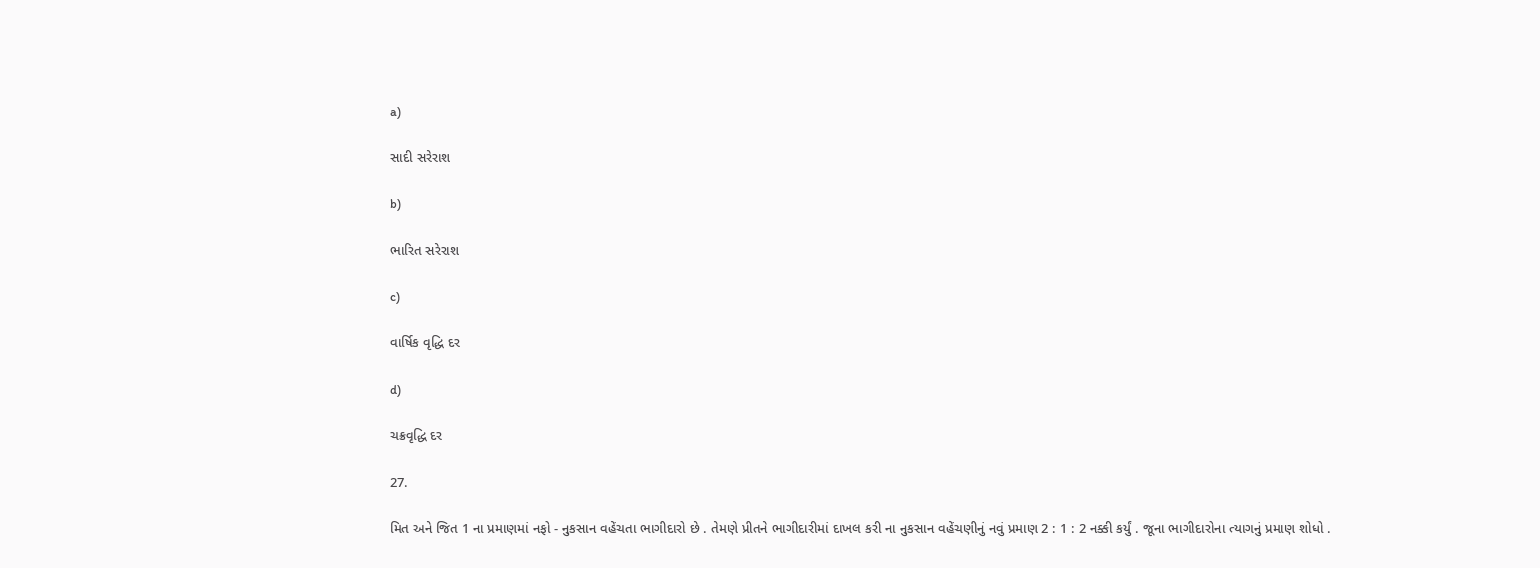a)

સાદી સરેરાશ

b)

ભારિત સરેરાશ

c)

વાર્ષિક વૃદ્ધિ દર

d)

ચક્રવૃદ્ધિ દર

27.

મિત અને જિત 1 ના પ્રમાણમાં નફો - નુકસાન વહેંચતા ભાગીદારો છે . તેમણે પ્રીતને ભાગીદારીમાં દાખલ કરી ના નુકસાન વહેંચણીનું નવું પ્રમાણ 2 : 1 : 2 નક્કી કર્યું . જૂના ભાગીદારોના ત્યાગનું પ્રમાણ શોધો .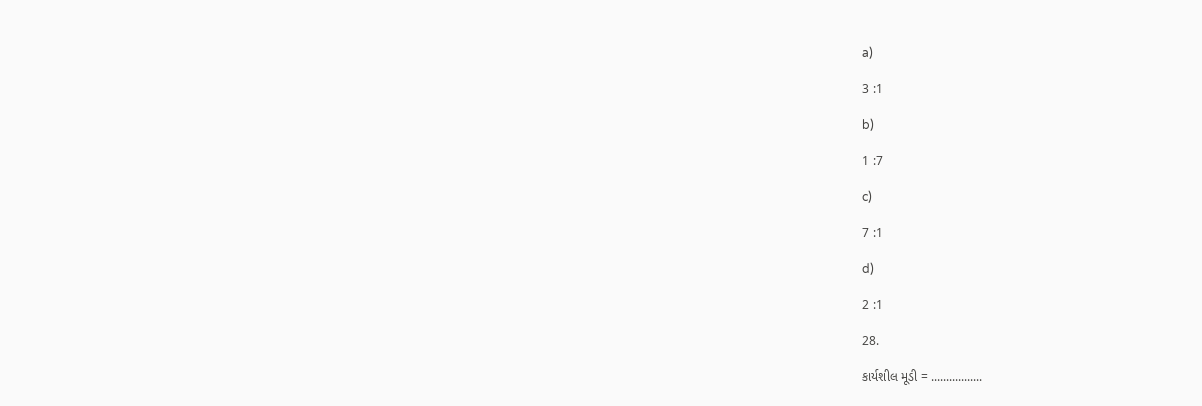a)

3 :1

b)

1 :7

c)

7 :1

d)

2 :1

28.

કાર્યશીલ મૂડી = .................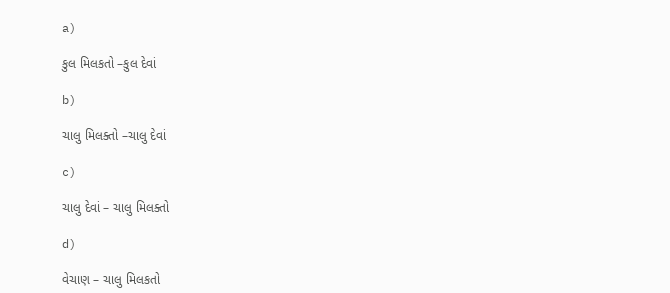a)

કુલ મિલકતો –કુલ દેવાં

b)

ચાલુ મિલક્તો –ચાલુ દેવાં

c)

ચાલુ દેવાં – ચાલુ મિલક્તો

d)

વેચાણ – ચાલુ મિલકતો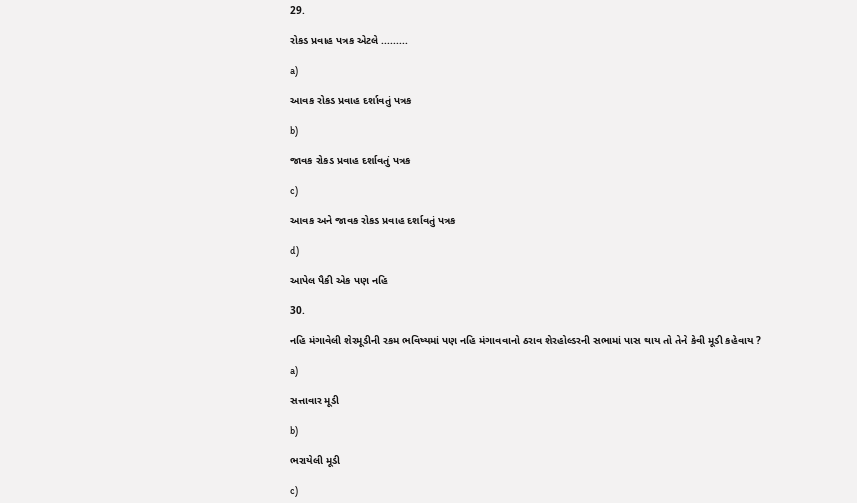29.

રોકડ પ્રવાહ પત્રક એટલે .........

a)

આવક રોકડ પ્રવાહ દર્શાવતું પત્રક

b)

જાવક રોકડ પ્રવાહ દર્શાવતું પત્રક

c)

આવક અને જાવક રોકડ પ્રવાહ દર્શાવતું પત્રક

d)

આપેલ પૈકી એક પણ નહિ

30.

નહિ મંગાવેલી શેરમૂડીની રકમ ભવિષ્યમાં પણ નહિ મંગાવવાનો ઠરાવ શેરહોલ્ડરની સભામાં પાસ થાય તો તેને કેવી મૂડી કહેવાય ?

a)

સત્તાવાર મૂડી

b)

ભરાયેલી મૂડી

c)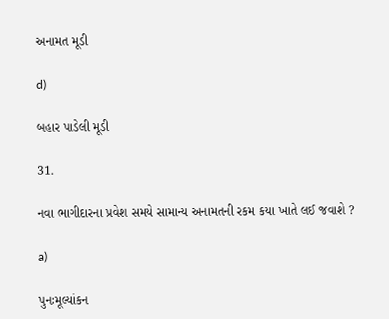અનામત મૂડી

d)

બહાર પાડેલી મૂડી

31.

નવા ભાગીદારના પ્રવેશ સમયે સામાન્ય અનામતની રકમ કયા ખાતે લઈ જવાશે ?

a)

પુનઃમૂલ્યાંકન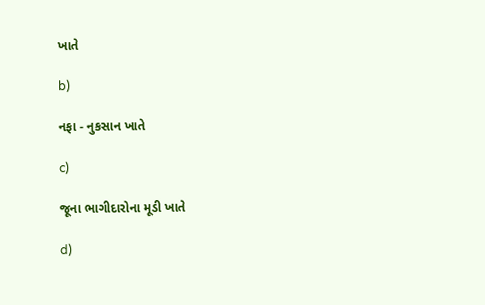ખાતે

b)

નફા - નુકસાન ખાતે

c)

જૂના ભાગીદારોના મૂડી ખાતે

d)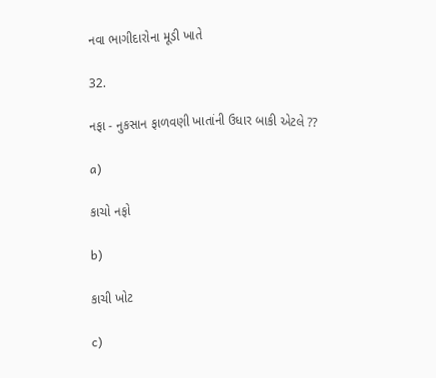નવા ભાગીદારોના મૂડી ખાતે

32.

નફા - નુકસાન ફાળવણી ખાતાંની ઉધાર બાકી એટલે ??

a)

કાચો નફો

b)

કાચી ખોટ

c)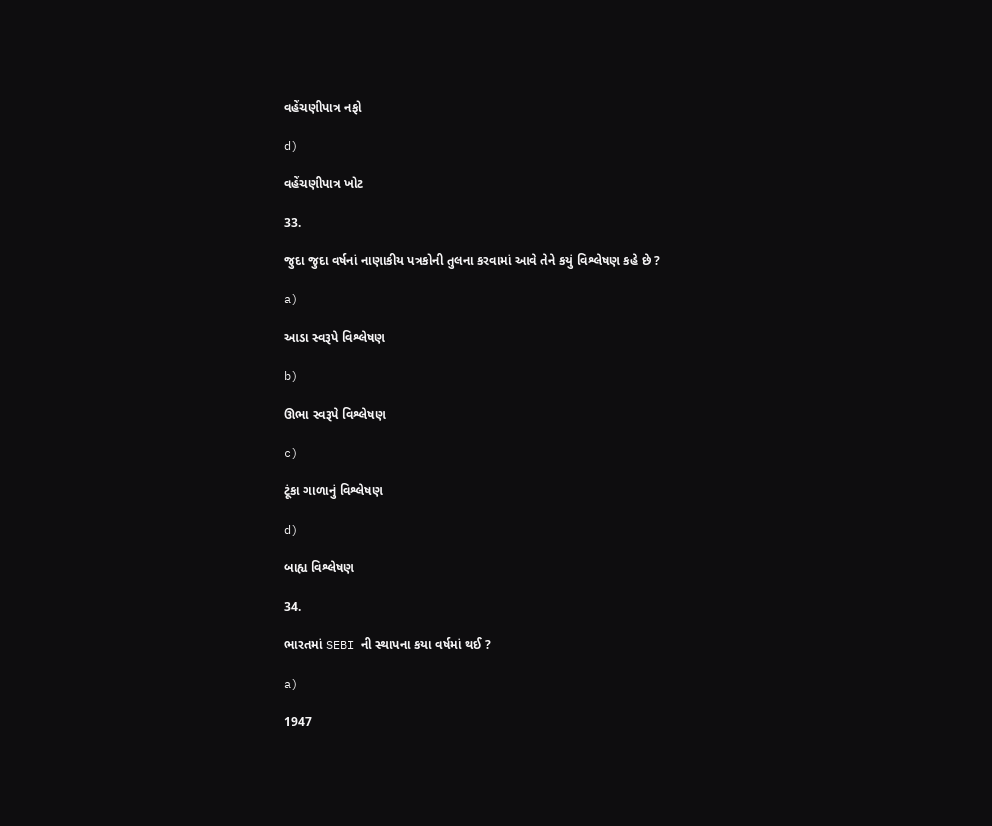વહેંચણીપાત્ર નફો

d)

વહેંચણીપાત્ર ખોટ

33.

જુદા જુદા વર્ષનાં નાણાકીય પત્રકોની તુલના કરવામાં આવે તેને કયું વિશ્લેષણ કહે છે ?

a)

આડા સ્વરૂપે વિશ્લેષણ

b)

ઊભા સ્વરૂપે વિશ્લેષણ

c)

ટૂંકા ગાળાનું વિશ્લેષણ

d)

બાહ્ય વિશ્લેષણ

34.

ભારતમાં SEBI ની સ્થાપના કયા વર્ષમાં થઈ ?

a)

1947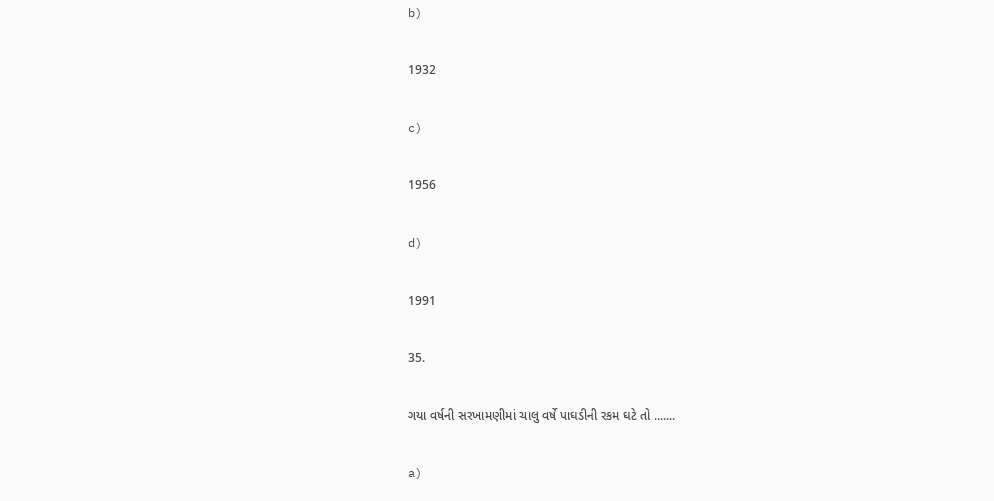b)

1932

c)

1956

d)

1991

35.

ગયા વર્ષની સરખામણીમાં ચાલુ વર્ષે પાઘડીની રકમ ઘટે તો .......

a)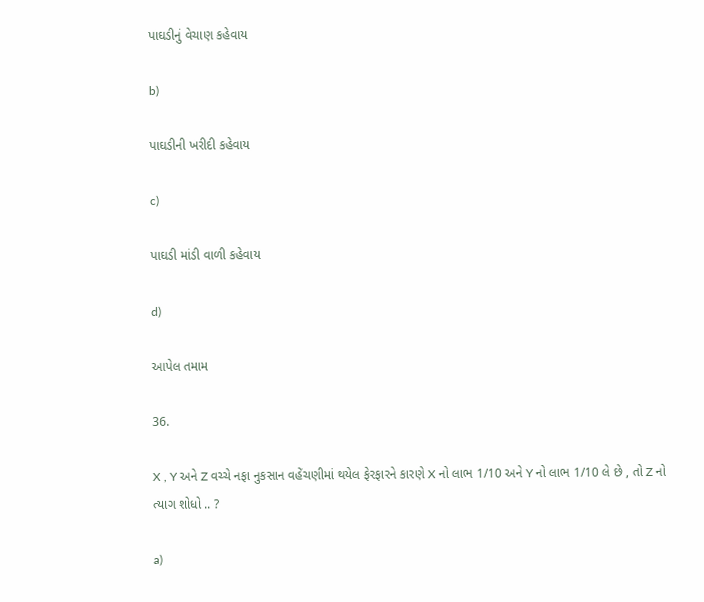પાઘડીનું વેચાણ કહેવાય

b)

પાઘડીની ખરીદી કહેવાય

c)

પાઘડી માંડી વાળી કહેવાય

d)

આપેલ તમામ

36.

X , Y અને Z વચ્ચે નફા નુકસાન વહેંચણીમાં થયેલ ફેરફારને કારણે X નો લાભ 1/10 અને Y નો લાભ 1/10 લે છે , તો Z નો ત્યાગ શોધો .. ?

a)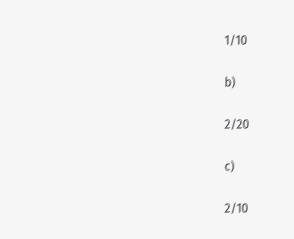1/10

b)

2/20

c)

2/10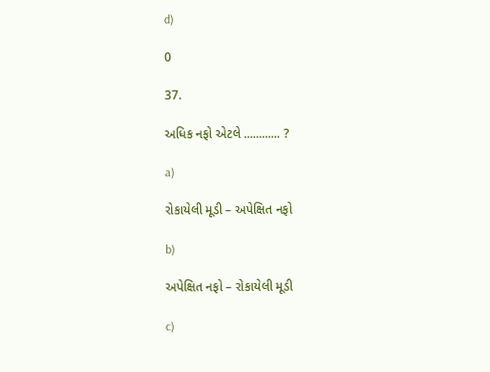d)

0

37.

અધિક નફો એટલે ............ ?

a)

રોકાયેલી મૂડી – અપેક્ષિત નફો

b)

અપેક્ષિત નફો – રોકાયેલી મૂડી

c)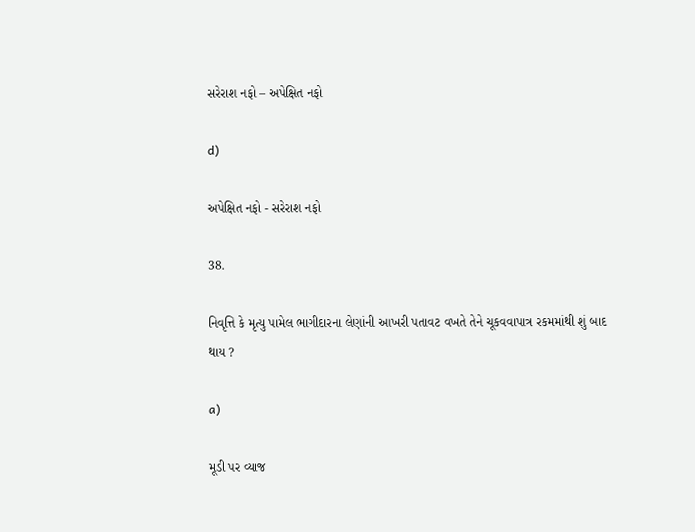સરેરાશ નફો – અપેક્ષિત નફો

d)

અપેક્ષિત નફો - સરેરાશ નફો

38.

નિવૃત્તિ કે મૃત્યુ પામેલ ભાગીદારના લેણાંની આખરી પતાવટ વખતે તેને ચૂકવવાપાત્ર રકમમાંથી શું બાદ થાય ?

a)

મૂડી પર વ્યાજ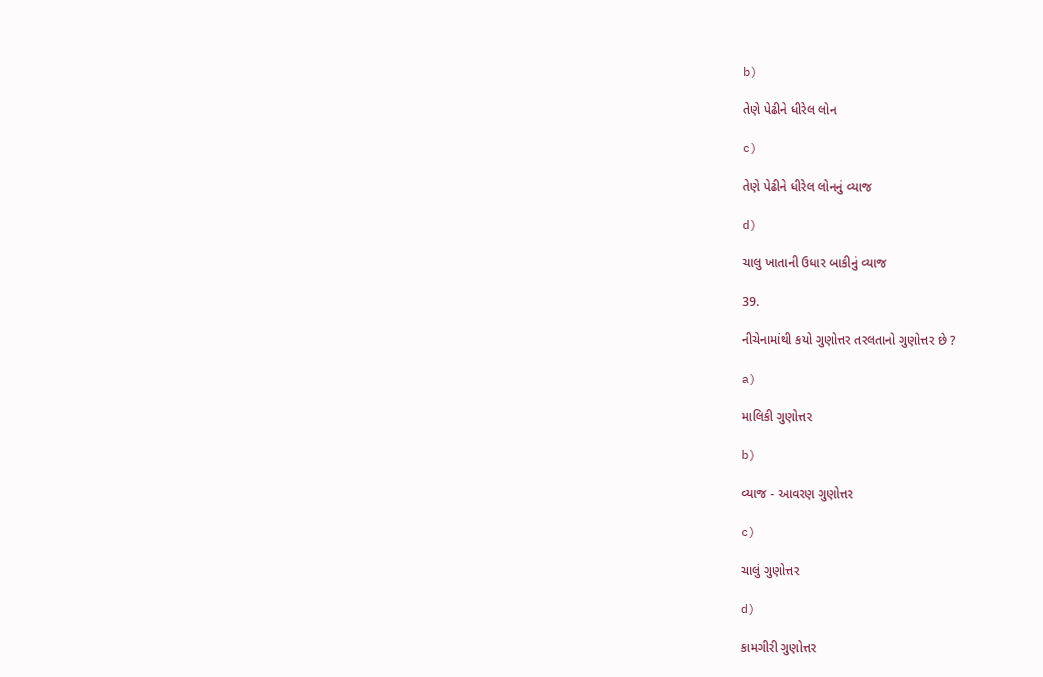b)

તેણે પેઢીને ધીરેલ લોન

c)

તેણે પેઢીને ધીરેલ લોનનું વ્યાજ

d)

ચાલુ ખાતાની ઉધાર બાકીનું વ્યાજ

39.

નીચેનામાંથી કયો ગુણોત્તર તરલતાનો ગુણોત્તર છે ?

a)

માલિકી ગુણોત્તર

b)

વ્યાજ - આવરણ ગુણોત્તર

c)

ચાલું ગુણોત્તર

d)

કામગીરી ગુણોત્તર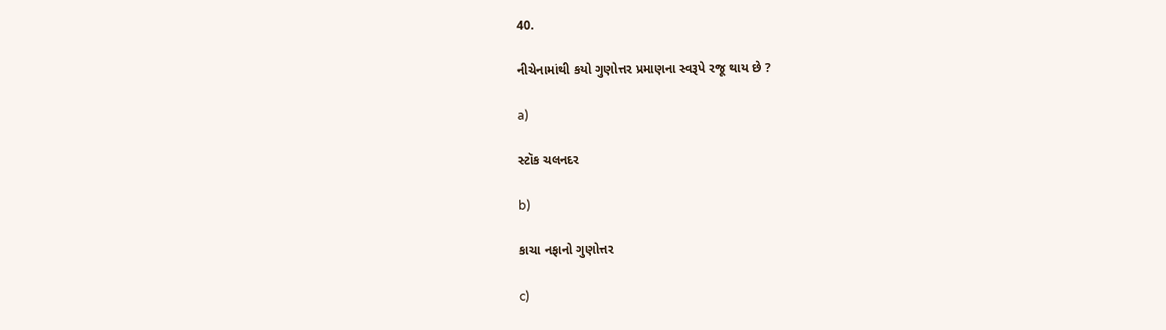40.

નીચેનામાંથી કયો ગુણોત્તર પ્રમાણના સ્વરૂપે રજૂ થાય છે ?

a)

સ્ટૉક ચલનદર

b)

કાચા નફાનો ગુણોત્તર

c)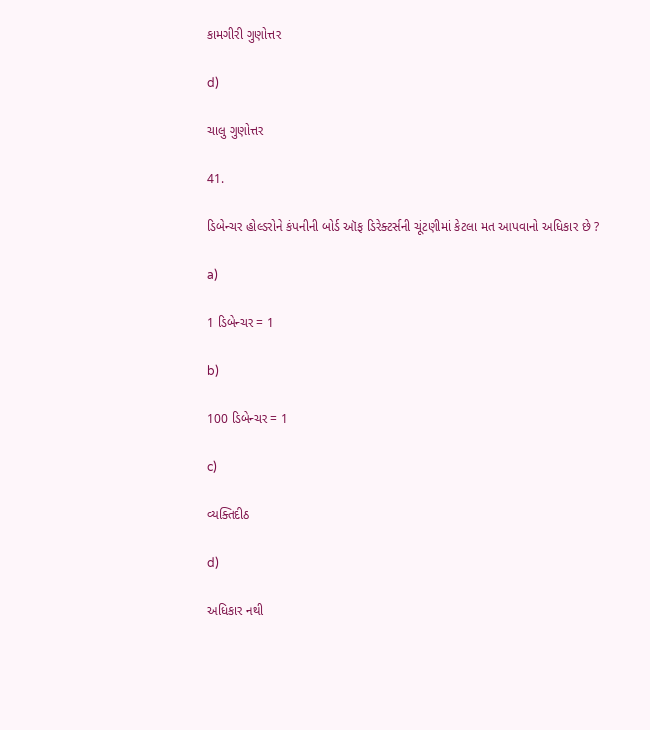કામગીરી ગુણોત્તર

d)

ચાલુ ગુણોત્તર

41.

ડિબેન્ચર હોલ્ડરોને કંપનીની બોર્ડ ઑફ ડિરેક્ટર્સની ચૂંટણીમાં કેટલા મત આપવાનો અધિકાર છે ?

a)

1 ડિબેન્ચર = 1

b)

100 ડિબેન્ચર = 1

c)

વ્યક્તિદીઠ

d)

અધિકાર નથી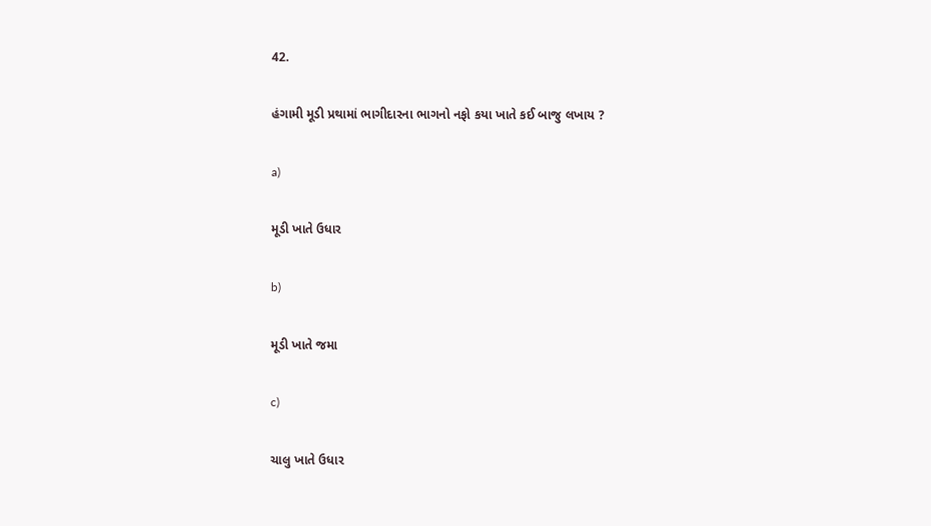42.

હંગામી મૂડી પ્રથામાં ભાગીદારના ભાગનો નફો કયા ખાતે કઈ બાજુ લખાય ?

a)

મૂડી ખાતે ઉધાર

b)

મૂડી ખાતે જમા

c)

ચાલુ ખાતે ઉધાર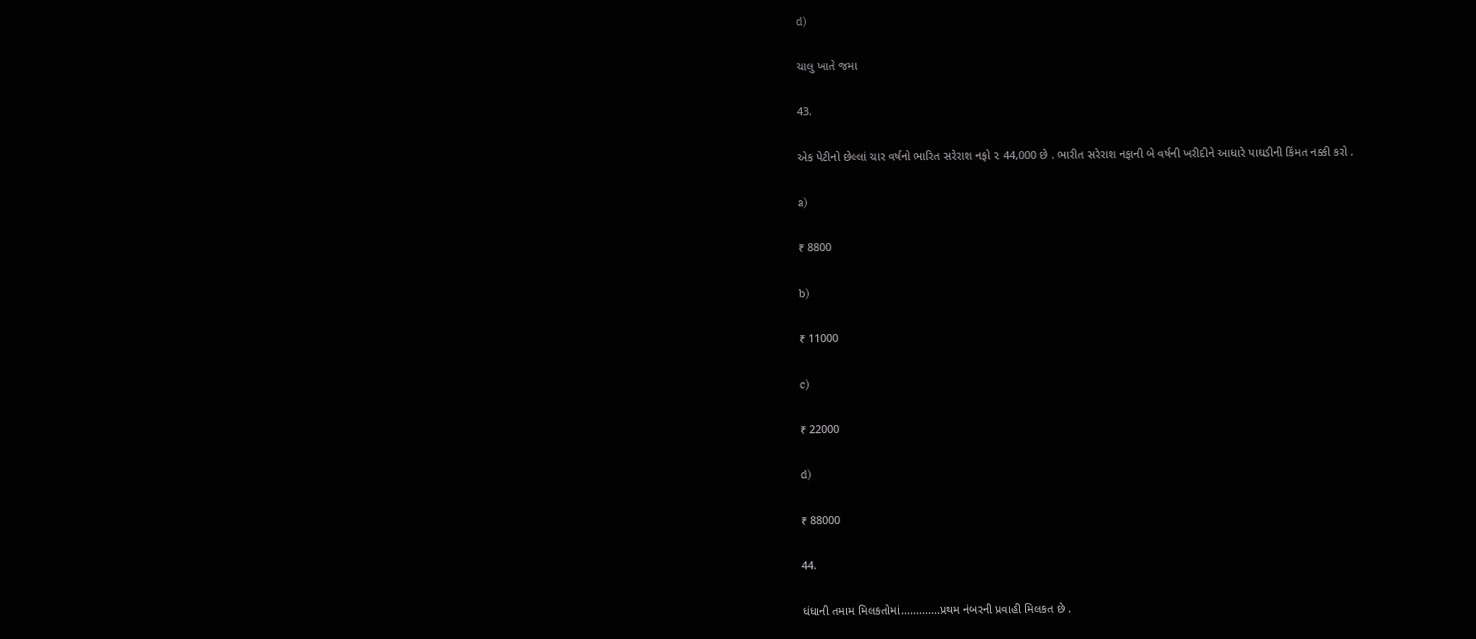d)

ચાલુ ખાતે જમા

43.

એક પેટીનો છેલ્લાં ચાર વર્ષનો ભારિત સરેરાશ નફો ૨ 44,000 છે . ભારીત સરેરાશ નફાની બે વર્ષની ખરીદીને આધારે પાઘડીની કિંમત નક્કી કરો .

a)

₹ 8800

b)

₹ 11000

c)

₹ 22000

d)

₹ 88000

44.

ધંધાની તમામ મિલકતોમાં.............પ્રથમ નંબરની પ્રવાહી મિલકત છે .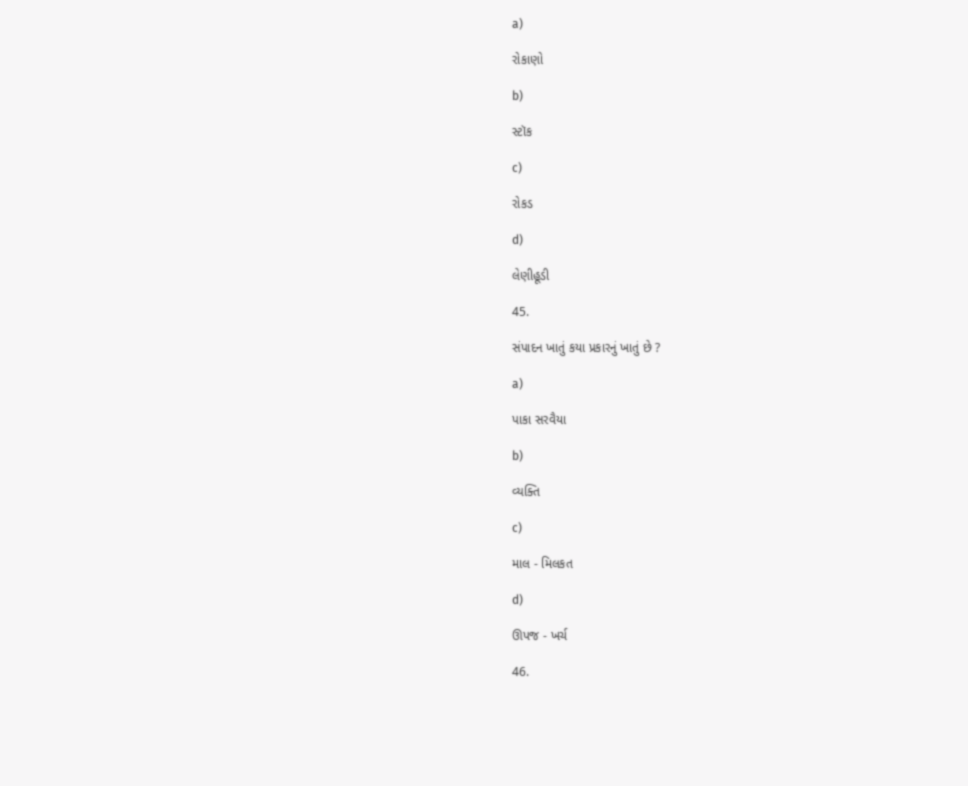a)

રોકાણો

b)

સ્ટૉક

c)

રોકડ

d)

લેણીહૂડી

45.

સંપાદન ખાતું કયા પ્રકારનું ખાતું છે ?

a)

પાકા સરવૈયા

b)

વ્યક્તિ

c)

માલ - મિલકત

d)

ઊપજ - ખર્ચ

46.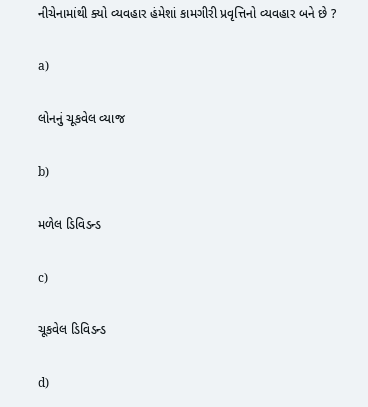નીચેનામાંથી ક્યો વ્યવહાર હંમેશાં કામગીરી પ્રવૃત્તિનો વ્યવહાર બને છે ?

a)

લોનનું ચૂકવેલ વ્યાજ

b)

મળેલ ડિવિડન્ડ

c)

ચૂકવેલ ડિવિડન્ડ

d)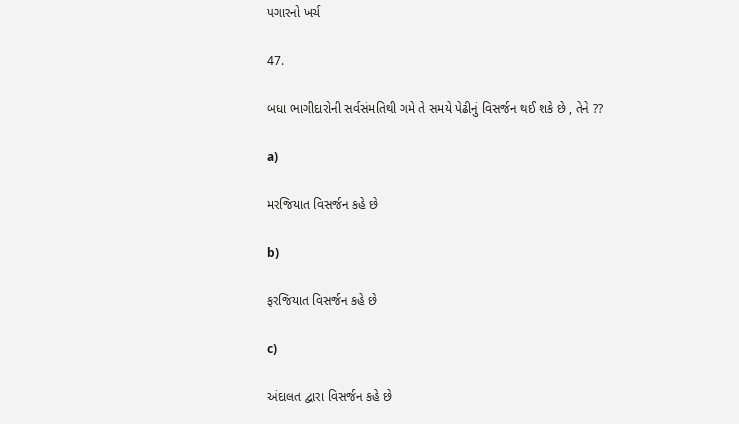પગારનો ખર્ચ

47.

બધા ભાગીદારોની સર્વસંમતિથી ગમે તે સમયે પેઢીનું વિસર્જન થઈ શકે છે , તેને ??

a)

મરજિયાત વિસર્જન કહે છે

b)

ફરજિયાત વિસર્જન કહે છે

c)

અંદાલત દ્વારા વિસર્જન કહે છે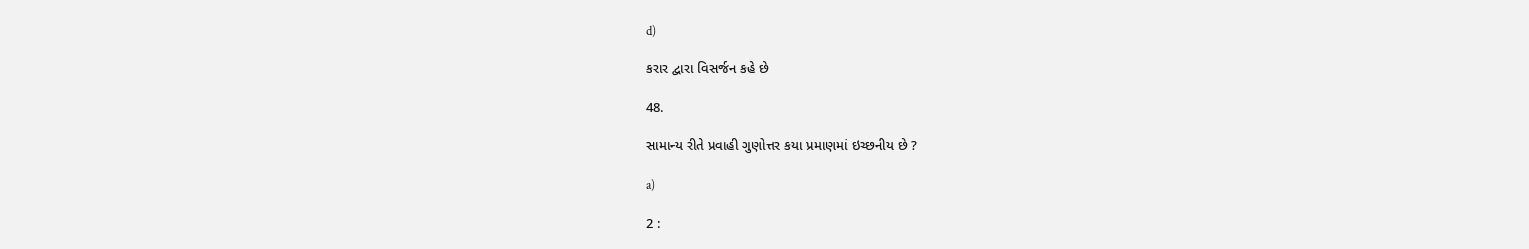d)

કરાર દ્વારા વિસર્જન કહે છે

48.

સામાન્ય રીતે પ્રવાહી ગુણોત્તર કયા પ્રમાણમાં ઇચ્છનીય છે ?

a)

2 :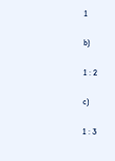1

b)

1 : 2

c)

1 : 3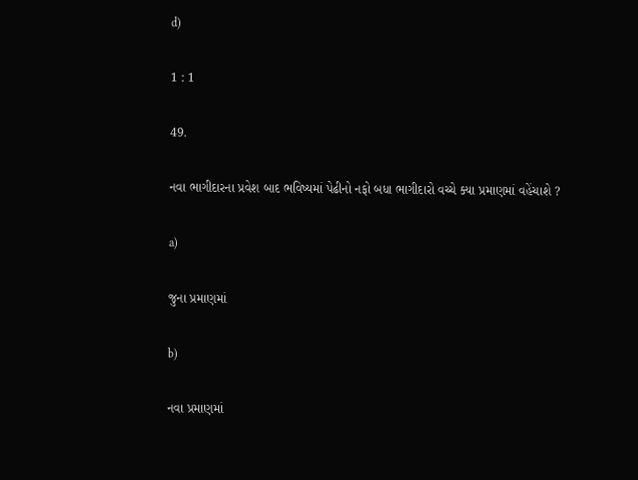d)

1 : 1

49.

નવા ભાગીદારના પ્રવેશ બાદ ભવિષ્યમાં પેઢીનો નફો બધા ભાગીદારો વચ્ચે ક્યા પ્રમાણમાં વહેંચાશે ?

a)

જુના પ્રમાણમાં

b)

નવા પ્રમાણમાં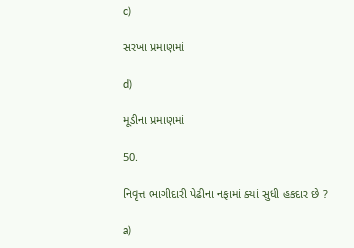c)

સરખા પ્રમાણમાં

d)

મૂડીના પ્રમાણમાં

50.

નિવૃત્ત ભાગીદારી પેઢીના નફામાં ક્યાં સુધી હકદાર છે ?

a)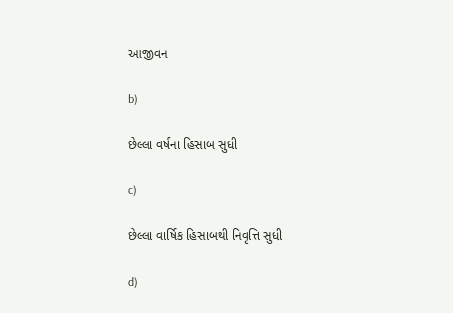આજીવન

b)

છેલ્લા વર્ષના હિસાબ સુધી

c)

છેલ્લા વાર્ષિક હિસાબથી નિવૃત્તિ સુધી

d)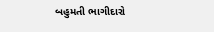બહુમતી ભાગીદારો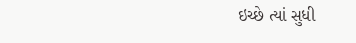ઇચ્છે ત્યાં સુધી